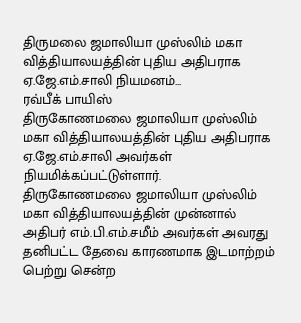திருமலை ஜமாலியா முஸ்லிம் மகா வித்தியாலயத்தின் புதிய அதிபராக ஏ.ஜே.எம்.சாலி நியமனம்...
ரவ்பீக் பாயிஸ்
திருகோணமலை ஜமாலியா முஸ்லிம் மகா வித்தியாலயத்தின் புதிய அதிபராக ஏ.ஜே.எம்.சாலி அவர்கள் நியமிக்கப்பட்டுள்ளார்.
திருகோணமலை ஜமாலியா முஸ்லிம் மகா வித்தியாலயத்தின் முன்னால் அதிபர் எம்.பி.எம்.சமீம் அவர்கள் அவரது தனிபட்ட தேவை காரணமாக இடமாற்றம் பெற்று சென்ற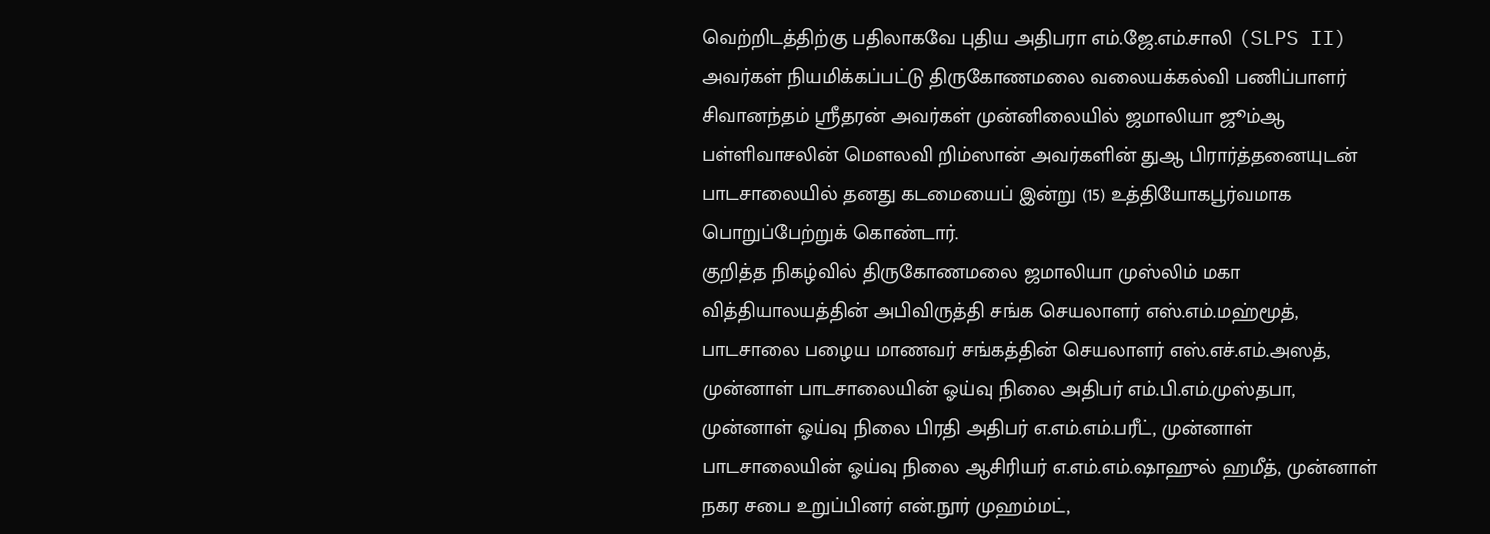வெற்றிடத்திற்கு பதிலாகவே புதிய அதிபரா எம்.ஜே.எம்.சாலி (SLPS II) அவர்கள் நியமிக்கப்பட்டு திருகோணமலை வலையக்கல்வி பணிப்பாளர் சிவானந்தம் ஸ்ரீதரன் அவர்கள் முன்னிலையில் ஜமாலியா ஜூம்ஆ பள்ளிவாசலின் மௌலவி றிம்ஸான் அவர்களின் துஆ பிரார்த்தனையுடன் பாடசாலையில் தனது கடமையைப் இன்று (15) உத்தியோகபூர்வமாக பொறுப்பேற்றுக் கொண்டார்.
குறித்த நிகழ்வில் திருகோணமலை ஜமாலியா முஸ்லிம் மகா வித்தியாலயத்தின் அபிவிருத்தி சங்க செயலாளர் எஸ்.எம்.மஹ்மூத், பாடசாலை பழைய மாணவர் சங்கத்தின் செயலாளர் எஸ்.எச்.எம்.அஸத், முன்னாள் பாடசாலையின் ஓய்வு நிலை அதிபர் எம்.பி.எம்.முஸ்தபா, முன்னாள் ஓய்வு நிலை பிரதி அதிபர் எ.எம்.எம்.பரீட், முன்னாள் பாடசாலையின் ஓய்வு நிலை ஆசிரியர் எ.எம்.எம்.ஷாஹுல் ஹமீத், முன்னாள் நகர சபை உறுப்பினர் என்.நூர் முஹம்மட்,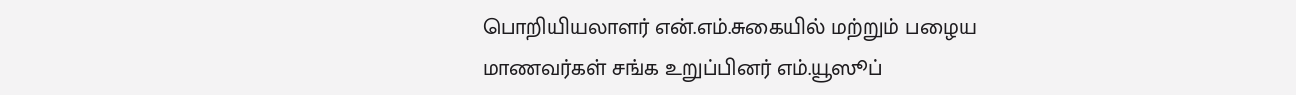பொறியியலாளர் என்.எம்.சுகையில் மற்றும் பழைய மாணவர்கள் சங்க உறுப்பினர் எம்.யூஸூப்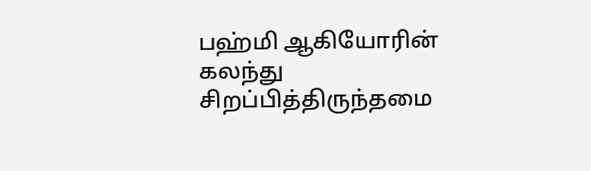பஹ்மி ஆகியோரின் கலந்து சிறப்பித்திருந்தமை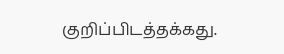குறிப்பிடத்தக்கது.